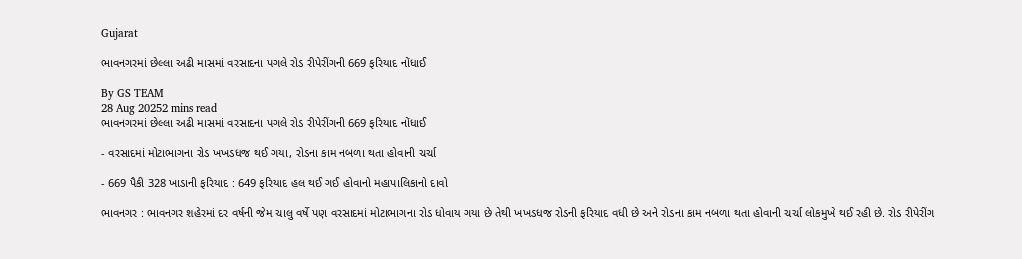Gujarat

ભાવનગરમાં છેલ્લા અઢી માસમાં વરસાદના પગલે રોડ રીપેરીંગની 669 ફરિયાદ નોંધાઈ

By GS TEAM
28 Aug 20252 mins read
ભાવનગરમાં છેલ્લા અઢી માસમાં વરસાદના પગલે રોડ રીપેરીંગની 669 ફરિયાદ નોંધાઈ

- વરસાદમાં મોટાભાગના રોડ ખખડધજ થઈ ગયા, રોડના કામ નબળા થતા હોવાની ચર્ચા

- 669 પૈકી 328 ખાડાની ફરિયાદ : 649 ફરિયાદ હલ થઈ ગઈ હોવાનો મહાપાલિકાનો દાવો

ભાવનગર : ભાવનગર શહેરમાં દર વર્ષની જેમ ચાલુ વર્ષે પણ વરસાદમાં મોટાભાગના રોડ ધોવાય ગયા છે તેથી ખખડધજ રોડની ફરિયાદ વધી છે અને રોડના કામ નબળા થતા હોવાની ચર્ચા લોકમુખે થઈ રહી છે. રોડ રીપેરીંગ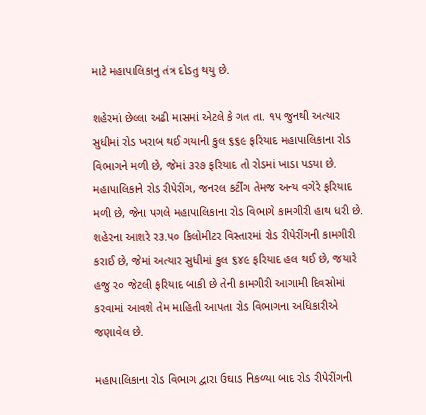માટે મહાપાલિકાનુ તંત્ર દોડતુ થયુ છે.

શહેરમાં છેલ્લા અઢી માસમાં એટલે કે ગત તા. ૧પ જુનથી અત્યાર સુધીમાં રોડ ખરાબ થઈ ગયાની કુલ ૬૬૯ ફરિયાદ મહાપાલિકાના રોડ વિભાગને મળી છે, જેમાં ૩ર૭ ફરિયાદ તો રોડમાં ખાડા પડયા છે. મહાપાલિકાને રોડ રીપેરીંગ, જનરલ કર્ટીંગ તેમજ અન્ય વગેરે ફરિયાદ મળી છે, જેના પગલે મહાપાલિકાના રોડ વિભાગે કામગીરી હાથ ધરી છે. શહેરના આશરે ર૩.પ૦ કિલોમીટર વિસ્તારમાં રોડ રીપેરીંગની કામગીરી કરાઈ છે, જેમાં અત્યાર સુધીમાં કુલ ૬૪૯ ફરિયાદ હલ થઈ છે, જયારે હજુ ર૦ જેટલી ફરિયાદ બાકી છે તેની કામગીરી આગામી દિવસોમાં કરવામાં આવશે તેમ માહિતી આપતા રોડ વિભાગના અધિકારીએ જણાવેલ છે.

મહાપાલિકાના રોડ વિભાગ દ્વારા ઉઘાડ નિકળ્યા બાદ રોડ રીપેરીંગની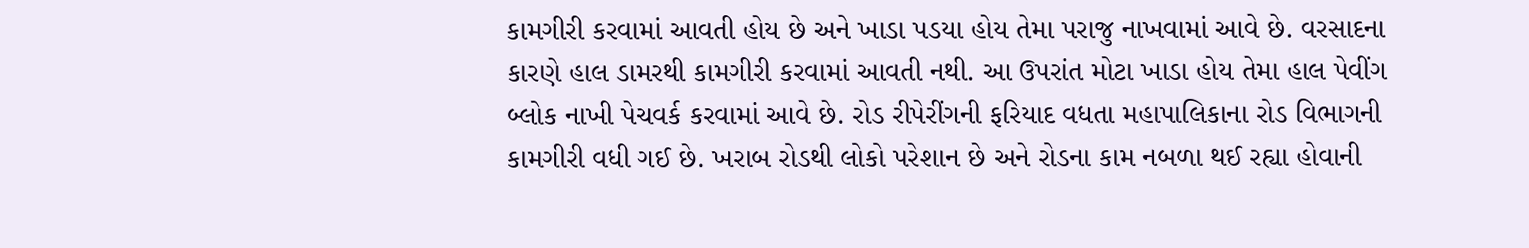કામગીરી કરવામાં આવતી હોય છે અને ખાડા પડયા હોય તેમા પરાજુ નાખવામાં આવે છે. વરસાદના કારણે હાલ ડામરથી કામગીરી કરવામાં આવતી નથી. આ ઉપરાંત મોટા ખાડા હોય તેમા હાલ પેવીંગ બ્લોક નાખી પેચવર્ક કરવામાં આવે છે. રોડ રીપેરીંગની ફરિયાદ વધતા મહાપાલિકાના રોડ વિભાગની કામગીરી વધી ગઈ છે. ખરાબ રોડથી લોકો પરેશાન છે અને રોડના કામ નબળા થઈ રહ્યા હોવાની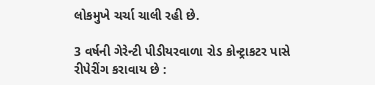લોકમુખે ચર્ચા ચાલી રહી છે.

3 વર્ષની ગેરેન્ટી પીડીયરવાળા રોડ કોન્ટ્રાકટર પાસે રીપેરીંગ કરાવાય છે :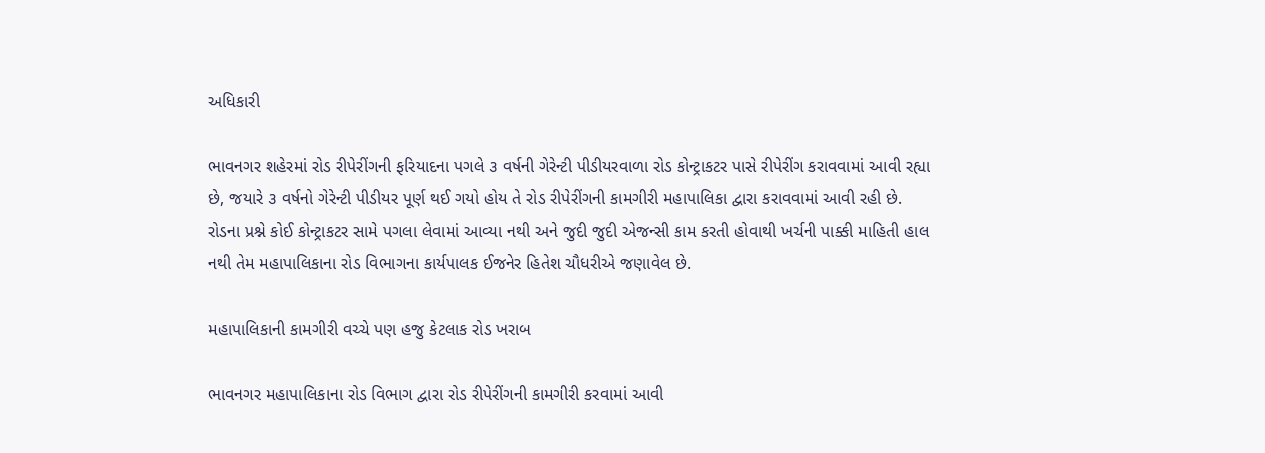અધિકારી

ભાવનગર શહેરમાં રોડ રીપેરીંગની ફરિયાદના પગલે ૩ વર્ષની ગેરેન્ટી પીડીયરવાળા રોડ કોન્ટ્રાકટર પાસે રીપેરીંગ કરાવવામાં આવી રહ્યા છે, જયારે ૩ વર્ષનો ગેરેન્ટી પીડીયર પૂર્ણ થઈ ગયો હોય તે રોડ રીપેરીંગની કામગીરી મહાપાલિકા દ્વારા કરાવવામાં આવી રહી છે. રોડના પ્રશ્ને કોઈ કોન્ટ્રાકટર સામે પગલા લેવામાં આવ્યા નથી અને જુદી જુદી એજન્સી કામ કરતી હોવાથી ખર્ચની પાક્કી માહિતી હાલ નથી તેમ મહાપાલિકાના રોડ વિભાગના કાર્યપાલક ઈજનેર હિતેશ ચૌધરીએ જણાવેલ છે.

મહાપાલિકાની કામગીરી વચ્ચે પણ હજુ કેટલાક રોડ ખરાબ

ભાવનગર મહાપાલિકાના રોડ વિભાગ દ્વારા રોડ રીપેરીંગની કામગીરી કરવામાં આવી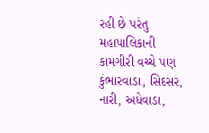રહી છે પરંતુ મહાપાલિકાની કામગીરી વચ્ચે પણ કુંભારવાડા, સિદસર, નારી, અધેવાડા,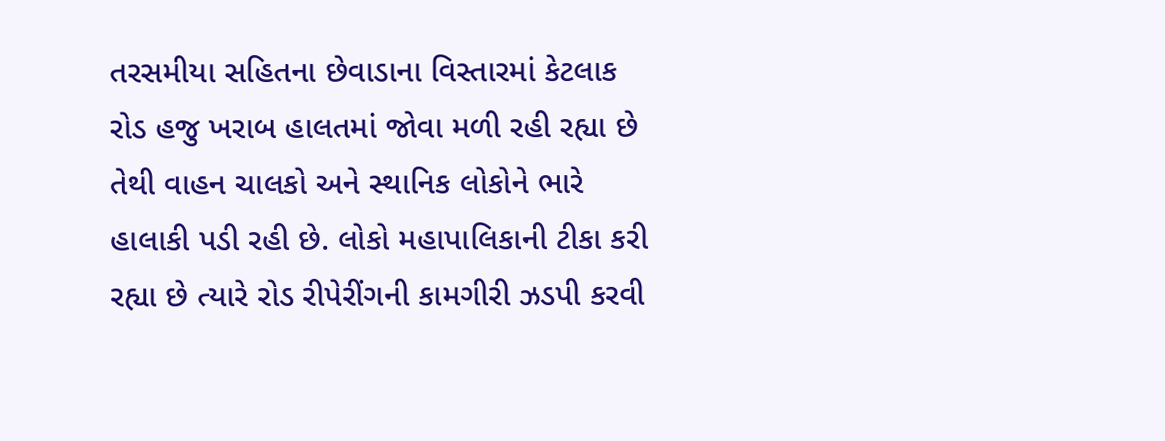તરસમીયા સહિતના છેવાડાના વિસ્તારમાં કેટલાક રોડ હજુ ખરાબ હાલતમાં જોવા મળી રહી રહ્યા છે તેથી વાહન ચાલકો અને સ્થાનિક લોકોને ભારે હાલાકી પડી રહી છે. લોકો મહાપાલિકાની ટીકા કરી રહ્યા છે ત્યારે રોડ રીપેરીંગની કામગીરી ઝડપી કરવી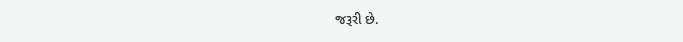જરૂરી છે.